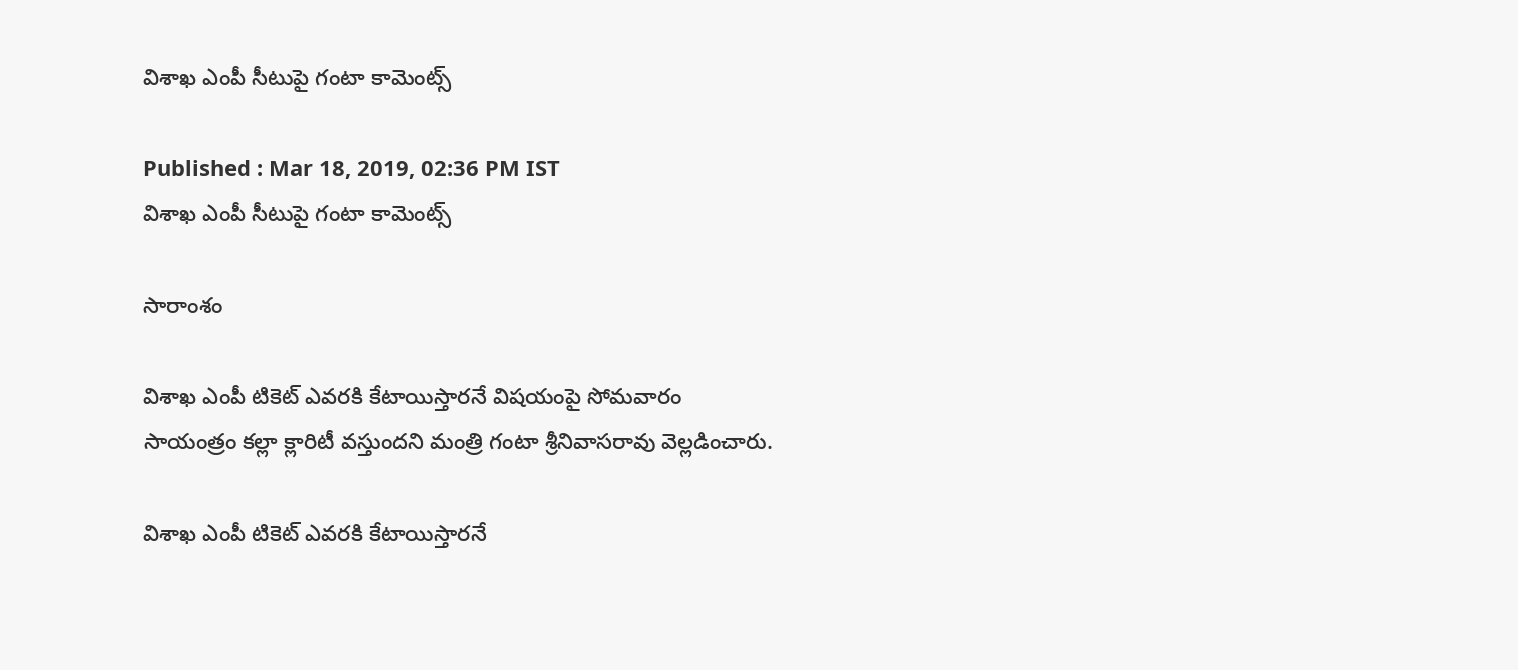విశాఖ ఎంపీ సీటుపై గంటా కామెంట్స్

Published : Mar 18, 2019, 02:36 PM IST
విశాఖ ఎంపీ సీటుపై గంటా కామెంట్స్

సారాంశం

విశాఖ ఎంపీ టికెట్ ఎవరకి కేటాయిస్తారనే విషయంపై సోమవారం సాయంత్రం కల్లా క్లారిటీ వస్తుందని మంత్రి గంటా శ్రీనివాసరావు వెల్లడించారు.

విశాఖ ఎంపీ టికెట్ ఎవరకి కేటాయిస్తారనే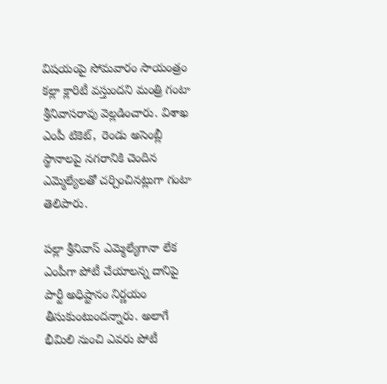విషయంపై సోమవారం సాయంత్రం కల్లా క్లారిటీ వస్తుందని మంత్రి గంటా శ్రీనివాసరావు వెల్లడించారు. విశాఖ ఎంపీ టికెట్,  రెండు అసెంబ్లీ స్థానాలపై నగరానికి చెందిన ఎమ్మెల్యేలతో చర్చించినట్లుగా గంటా తెలిపారు.

పల్లా శ్రీనివాస్ ఎమ్మెల్యేగానా లేక ఎంపీగా పోటీ చేయాలన్న దానిపై పార్టీ అధిష్టానం నిర్ణయం తీసుకుంటుందన్నారు. అలాగే భీమిలి నుంచి ఎవరు పోటీ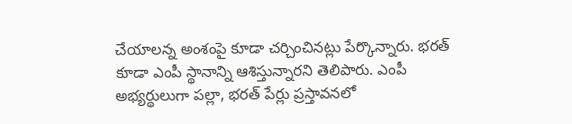చేయాలన్న అంశంపై కూడా చర్చించినట్లు పేర్కొన్నారు. భరత్ కూడా ఎంపీ స్థానాన్ని ఆశిస్తున్నారని తెలిపారు. ఎంపీ అభ్యర్థులుగా పల్లా, భరత్ పేర్లు ప్రస్తావనలో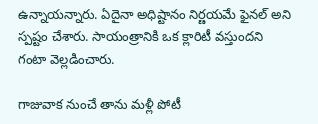ఉన్నాయన్నారు. ఏదైనా అధిష్టానం నిర్ణయమే ఫైనల్ అని స్పష్టం చేశారు. సాయంత్రానికి ఒక క్లారిటీ వస్తుందని గంటా వెల్లడించారు.

గాజువాక నుంచే తాను మళ్లీ పోటీ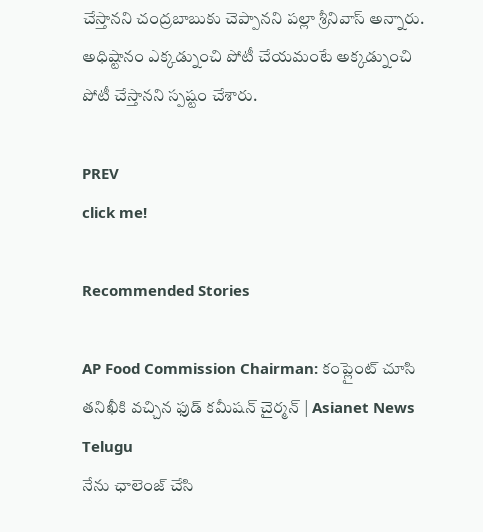చేస్తానని చంద్రబాబుకు చెప్పానని పల్లా శ్రీనివాస్ అన్నారు. అధిష్టానం ఎక్కడ్నుంచి పోటీ చేయమంటే అక్కడ్నుంచి పోటీ చేస్తానని స్పష్టం చేశారు.

PREV
click me!

Recommended Stories

AP Food Commission Chairman: కంప్లైంట్ చూసి తనిఖీకి వచ్చిన ఫుడ్ కమీషన్ చైర్మన్ | Asianet News Telugu
నేను ఛాలెంజ్ చేసి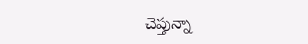చెప్తున్నా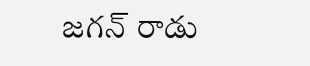జగన్ రాడు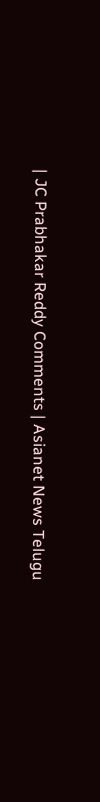| JC Prabhakar Reddy Comments | Asianet News Telugu